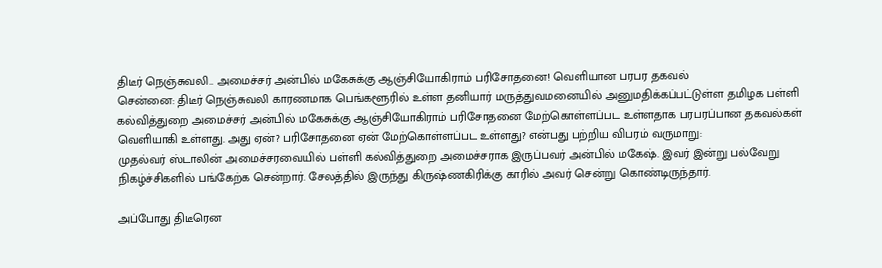திடீர் நெஞ்சுவலி.. அமைச்சர் அன்பில் மகேசுக்கு ஆஞ்சியோகிராம் பரிசோதனை! வெளியான பரபர தகவல்
சென்னை: திடீர் நெஞ்சுவலி காரணமாக பெங்களூரில் உள்ள தனியார் மருத்துவமனையில் அனுமதிக்கப்பட்டுள்ள தமிழக பள்ளி கல்வித்துறை அமைச்சர் அன்பில் மகேசுக்கு ஆஞ்சியோகிராம் பரிசோதனை மேற்கொள்ளப்பட உள்ளதாக பரபரப்பான தகவல்கள் வெளியாகி உள்ளது. அது ஏன்? பரிசோதனை ஏன் மேற்கொள்ளப்பட உள்ளது? என்பது பற்றிய விபரம் வருமாறு:
முதல்வர் ஸ்டாலின் அமைச்சரவையில் பள்ளி கல்வித்துறை அமைச்சராக இருப்பவர் அன்பில் மகேஷ். இவர் இன்று பல்வேறு நிகழ்ச்சிகளில் பங்கேற்க சென்றார். சேலத்தில் இருந்து கிருஷ்ணகிரிக்கு காரில் அவர் சென்று கொண்டிருந்தார்.

அப்போது திடீரென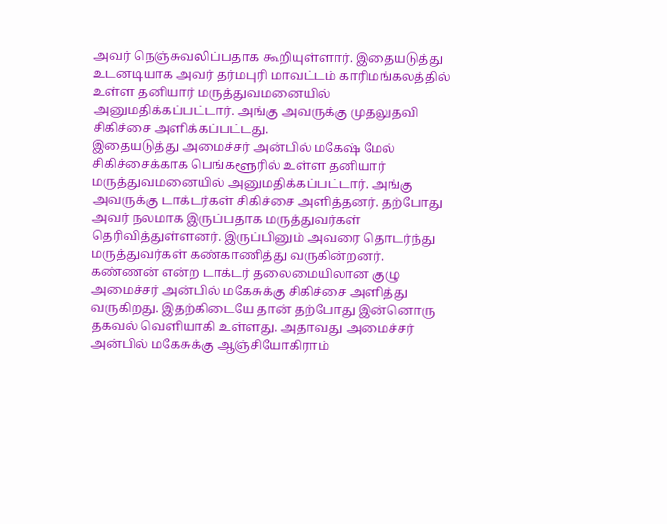அவர் நெஞ்சுவலிப்பதாக கூறியுள்ளார். இதையடுத்து உடனடியாக அவர் தர்மபுரி மாவட்டம் காரிமங்கலத்தில் உள்ள தனியார் மருத்துவமனையில் அனுமதிக்கப்பட்டார். அங்கு அவருக்கு முதலுதவி சிகிச்சை அளிக்கப்பட்டது.
இதையடுத்து அமைச்சர் அன்பில் மகேஷ் மேல் சிகிச்சைக்காக பெங்களூரில் உள்ள தனியார் மருத்துவமனையில் அனுமதிக்கப்பட்டார். அங்கு அவருக்கு டாக்டர்கள் சிகிச்சை அளித்தனர். தற்போது அவர் நலமாக இருப்பதாக மருத்துவர்கள் தெரிவித்துள்ளனர். இருப்பினும் அவரை தொடர்ந்து மருத்துவர்கள் கண்காணித்து வருகின்றனர்.
கண்ணன் என்ற டாக்டர் தலைமையிலான குழு அமைச்சர் அன்பில் மகேசுக்கு சிகிச்சை அளித்து வருகிறது. இதற்கிடையே தான் தற்போது இன்னொரு தகவல் வெளியாகி உள்ளது. அதாவது அமைச்சர் அன்பில் மகேசுக்கு ஆஞ்சியோகிராம்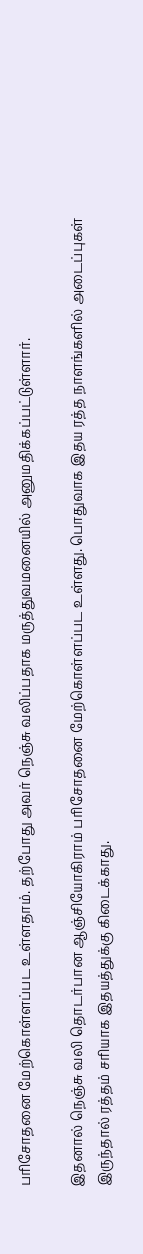பரிசோதனை மேற்கொள்ளப்பட உள்ளதாம். தற்போது அவர் நெஞ்சு வலிப்பதாக மருத்துவமனையில் அனுமதிக்கப்பட்டுள்ளார்.

இதனால் நெஞ்சு வலி தொடர்பான ஆஞ்சியோகிராம் பரிசோதனை மேற்கொள்ளப்பட உள்ளது. பொதுவாக இதய ரத்த நாளங்களில் அடைப்புகள் இருந்தால் ரத்தம் சரியாக இதயத்துக்கு கிடைக்காது.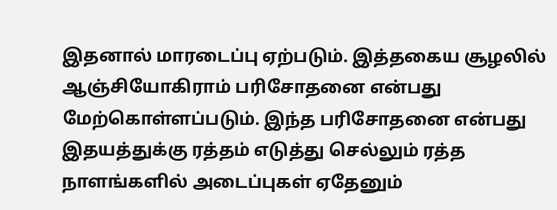இதனால் மாரடைப்பு ஏற்படும். இத்தகைய சூழலில் ஆஞ்சியோகிராம் பரிசோதனை என்பது மேற்கொள்ளப்படும். இந்த பரிசோதனை என்பது இதயத்துக்கு ரத்தம் எடுத்து செல்லும் ரத்த நாளங்களில் அடைப்புகள் ஏதேனும்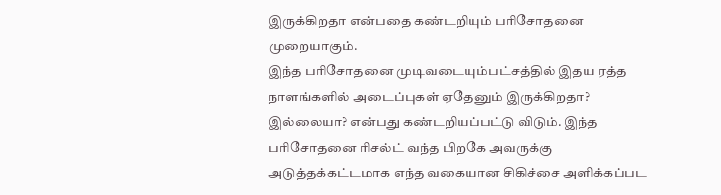இருக்கிறதா என்பதை கண்டறியும் பரிசோதனை முறையாகும்.
இந்த பரிசோதனை முடிவடையும்பட்சத்தில் இதய ரத்த நாளங்களில் அடைப்புகள் ஏதேனும் இருக்கிறதா? இல்லையா? என்பது கண்டறியப்பட்டு விடும். இந்த பரிசோதனை ரிசல்ட் வந்த பிறகே அவருக்கு அடுத்தக்கட்டமாக எந்த வகையான சிகிச்சை அளிக்கப்பட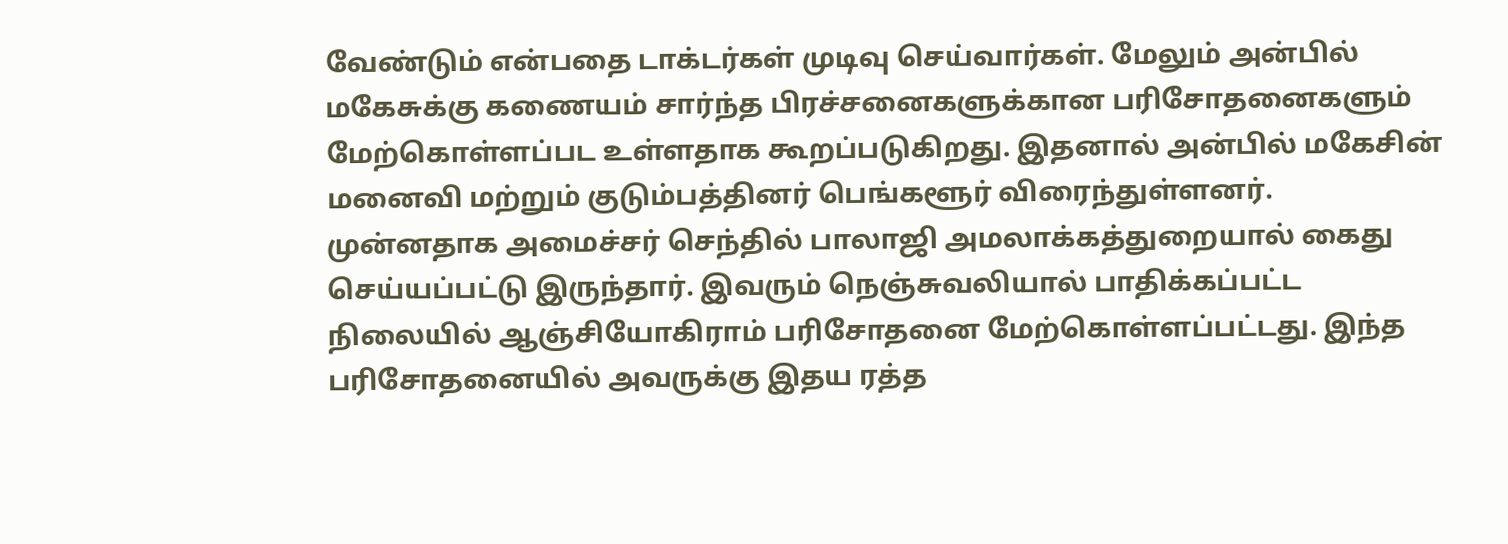வேண்டும் என்பதை டாக்டர்கள் முடிவு செய்வார்கள். மேலும் அன்பில் மகேசுக்கு கணையம் சார்ந்த பிரச்சனைகளுக்கான பரிசோதனைகளும் மேற்கொள்ளப்பட உள்ளதாக கூறப்படுகிறது. இதனால் அன்பில் மகேசின் மனைவி மற்றும் குடும்பத்தினர் பெங்களூர் விரைந்துள்ளனர்.
முன்னதாக அமைச்சர் செந்தில் பாலாஜி அமலாக்கத்துறையால் கைது செய்யப்பட்டு இருந்தார். இவரும் நெஞ்சுவலியால் பாதிக்கப்பட்ட நிலையில் ஆஞ்சியோகிராம் பரிசோதனை மேற்கொள்ளப்பட்டது. இந்த பரிசோதனையில் அவருக்கு இதய ரத்த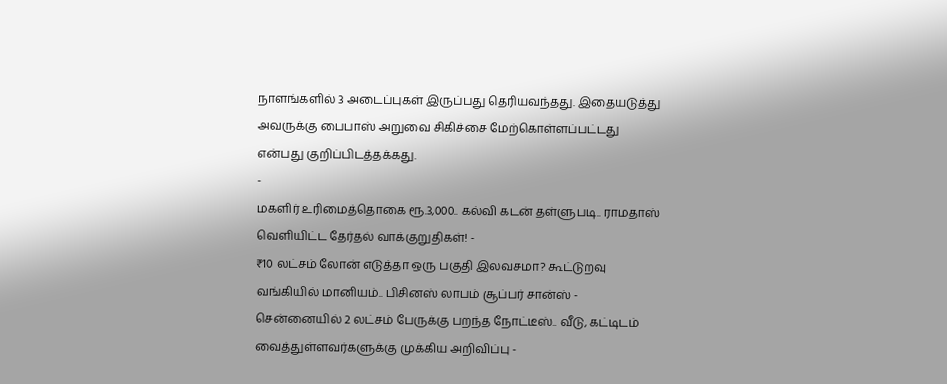நாளங்களில் 3 அடைப்புகள் இருப்பது தெரியவந்தது. இதையடுத்து அவருக்கு பைபாஸ் அறுவை சிகிச்சை மேற்கொள்ளப்பட்டது என்பது குறிப்பிடத்தக்கது.
-
மகளிர் உரிமைத்தொகை ரூ.3,000.. கல்வி கடன் தள்ளுபடி.. ராமதாஸ் வெளியிட்ட தேர்தல் வாக்குறுதிகள்! -
₹10 லட்சம் லோன் எடுத்தா ஒரு பகுதி இலவசமா? கூட்டுறவு வங்கியில் மானியம்.. பிசினஸ் லாபம் சூப்பர் சான்ஸ் -
சென்னையில் 2 லட்சம் பேருக்கு பறந்த நோட்டீஸ்.. வீடு, கட்டிடம் வைத்துள்ளவர்களுக்கு முக்கிய அறிவிப்பு -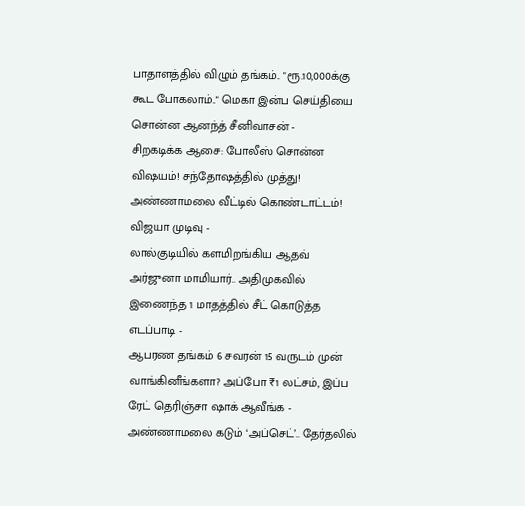பாதாளத்தில் விழும் தங்கம்.. "ரூ.10,000க்கு கூட போகலாம்.." மெகா இன்ப செய்தியை சொன்ன ஆனந்த் சீனிவாசன் -
சிறகடிக்க ஆசை: போலீஸ் சொன்ன விஷயம்! சந்தோஷத்தில் முத்து! அண்ணாமலை வீட்டில் கொண்டாட்டம்! விஜயா முடிவு -
லால்குடியில் களமிறங்கிய ஆதவ் அர்ஜுனா மாமியார்.. அதிமுகவில் இணைந்த 1 மாதத்தில் சீட் கொடுத்த எடப்பாடி -
ஆபரண தங்கம் 6 சவரன் 15 வருடம் முன் வாங்கினீங்களா? அப்போ ₹1 லட்சம், இப்ப ரேட் தெரிஞ்சா ஷாக் ஆவீங்க -
அண்ணாமலை கடும் ‘அப்செட்’.. தேர்தலில்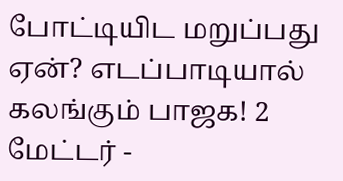போட்டியிட மறுப்பது ஏன்? எடப்பாடியால் கலங்கும் பாஜக! 2 மேட்டர் -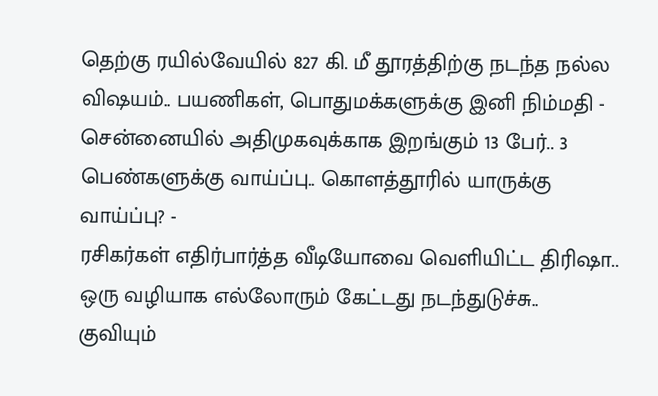தெற்கு ரயில்வேயில் 827 கி. மீ தூரத்திற்கு நடந்த நல்ல விஷயம்.. பயணிகள், பொதுமக்களுக்கு இனி நிம்மதி -
சென்னையில் அதிமுகவுக்காக இறங்கும் 13 பேர்.. 3 பெண்களுக்கு வாய்ப்பு.. கொளத்தூரில் யாருக்கு வாய்ப்பு? -
ரசிகர்கள் எதிர்பார்த்த வீடியோவை வெளியிட்ட திரிஷா.. ஒரு வழியாக எல்லோரும் கேட்டது நடந்துடுச்சு.. குவியும்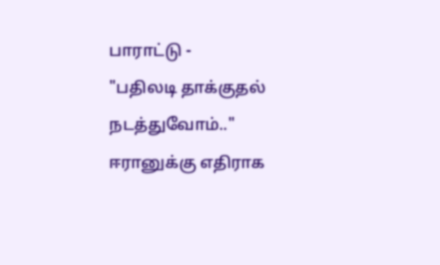பாராட்டு -
"பதிலடி தாக்குதல் நடத்துவோம்.." ஈரானுக்கு எதிராக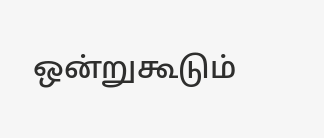ஒன்றுகூடும்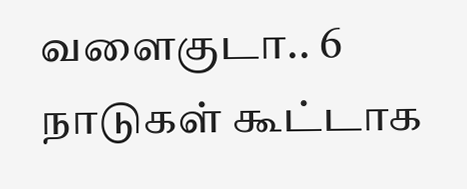வளைகுடா.. 6 நாடுகள் கூட்டாக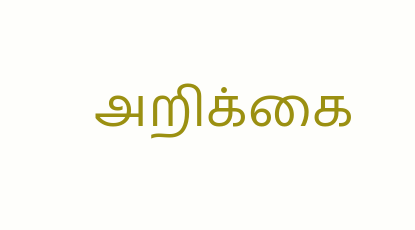அறிக்கை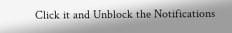Click it and Unblock the Notifications